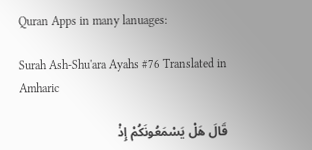Quran Apps in many lanuages:

Surah Ash-Shu'ara Ayahs #76 Translated in Amharic

قَالَ هَلْ يَسْمَعُونَكُمْ إِذْ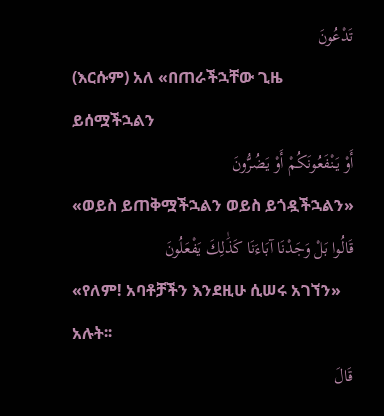تَدْعُونَ
(እርሱም) አለ «በጠራችኋቸው ጊዜ ይሰሟችኋልን
أَوْ يَنْفَعُونَكُمْ أَوْ يَضُرُّونَ
«ወይስ ይጠቅሟችኋልን ወይስ ይጎዷችኋልን»
قَالُوا بَلْ وَجَدْنَا آبَاءَنَا كَذَٰلِكَ يَفْعَلُونَ
«የለም! አባቶቻችን እንደዚሁ ሲሠሩ አገኘን» አሉት፡፡
قَالَ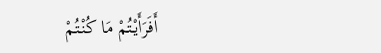أَفَرَأَيْتُمْ مَا كُنْتُمْ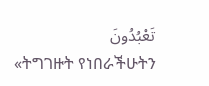تَعْبُدُونَ
«ትግገዙት የነበራችሁትን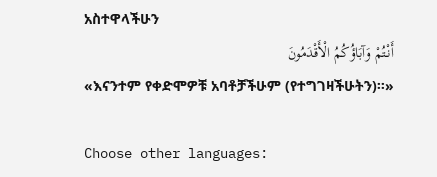አስተዋላችሁን
أَنْتُمْ وَآبَاؤُكُمُ الْأَقْدَمُونَ
«እናንተም የቀድሞዎቹ አባቶቻችሁም (የተግገዛችሁትን)፡፡»

Choose other languages: